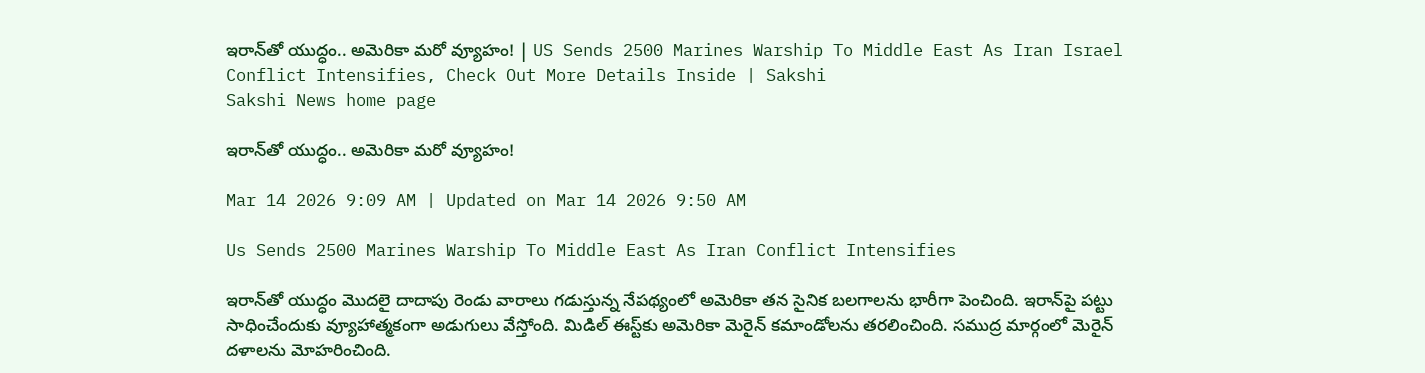ఇరాన్‌తో యుద్ధం.. అమెరికా మరో వ్యూహం! | US Sends 2500 Marines Warship To Middle East As Iran Israel Conflict Intensifies, Check Out More Details Inside | Sakshi
Sakshi News home page

ఇరాన్‌తో యుద్ధం.. అమెరికా మరో వ్యూహం!

Mar 14 2026 9:09 AM | Updated on Mar 14 2026 9:50 AM

Us Sends 2500 Marines Warship To Middle East As Iran Conflict Intensifies

ఇరాన్‌తో యుద్ధం మొదలై దాదాపు రెండు వారాలు గడుస్తున్న నేపథ్యంలో అమెరికా తన సైనిక బలగాలను భారీగా పెంచింది. ఇరాన్‌పై పట్టు సాధించేందుకు వ్యూహాత్మకంగా అడుగులు వేస్తోంది. మిడిల్‌ ఈస్ట్‌కు అమెరికా మెరైన్‌ కమాండోలను తరలించింది. సముద్ర మార్గంలో మెరైన్‌ దళాలను మోహరించింది.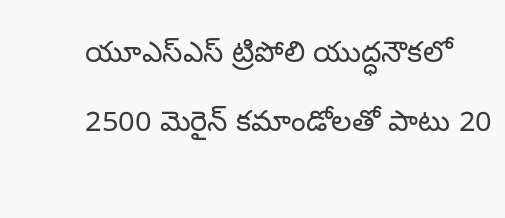యూఎస్‌ఎస్‌ ట్రిపోలి యుద్ధనౌకలో 2500 మెరైన్‌ కమాండోలతో పాటు 20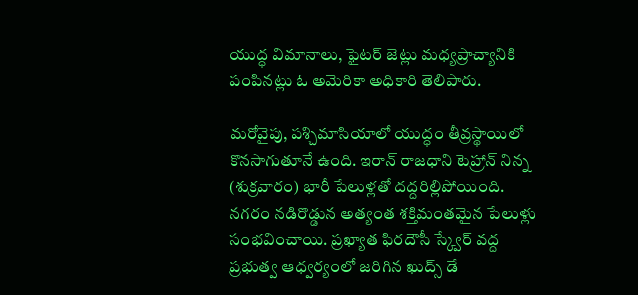యుద్ధ విమానాలు, ఫైటర్‌ జెట్లు మధ్యప్రాచ్యానికి పంపినట్లు ఓ అమెరికా అధికారి తెలిపారు.

మరోవైపు, పశ్చిమాసియాలో యుద్ధం తీవ్రస్థాయిలో కొనసాగుతూనే ఉంది. ఇరాన్‌ రాజధాని టెహ్రాన్‌ నిన్న (శుక్రవారం) భారీ పేలుళ్లతో దద్దరిల్లిపోయింది. నగరం నడిరొడ్డున అత్యంత శక్తిమంతమైన పేలుళ్లు సంభవించాయి. ప్రఖ్యాత ఫిరదౌసీ స్క్వేర్‌ వద్ద ప్రభుత్వ ఆధ్వర్యంలో జరిగిన ఖుద్స్‌ డే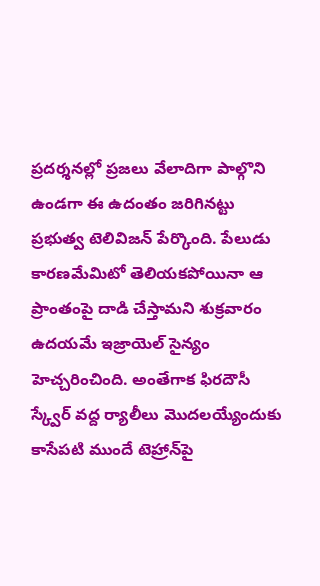ప్రదర్శనల్లో ప్రజలు వేలాదిగా పాల్గొని ఉండగా ఈ ఉదంతం జరిగినట్టు ప్రభుత్వ టెలివిజన్‌ పేర్కొంది. పేలుడు కారణమేమిటో తెలియకపోయినా ఆ ప్రాంతంపై దాడి చేస్తామని శుక్రవారం ఉదయమే ఇజ్రాయెల్‌ సైన్యం హెచ్చరించింది. అంతేగాక ఫిరదౌసీ స్క్వేర్‌ వద్ద ర్యాలీలు మొదలయ్యేందుకు కాసేపటి ముందే టెహ్రాన్‌పై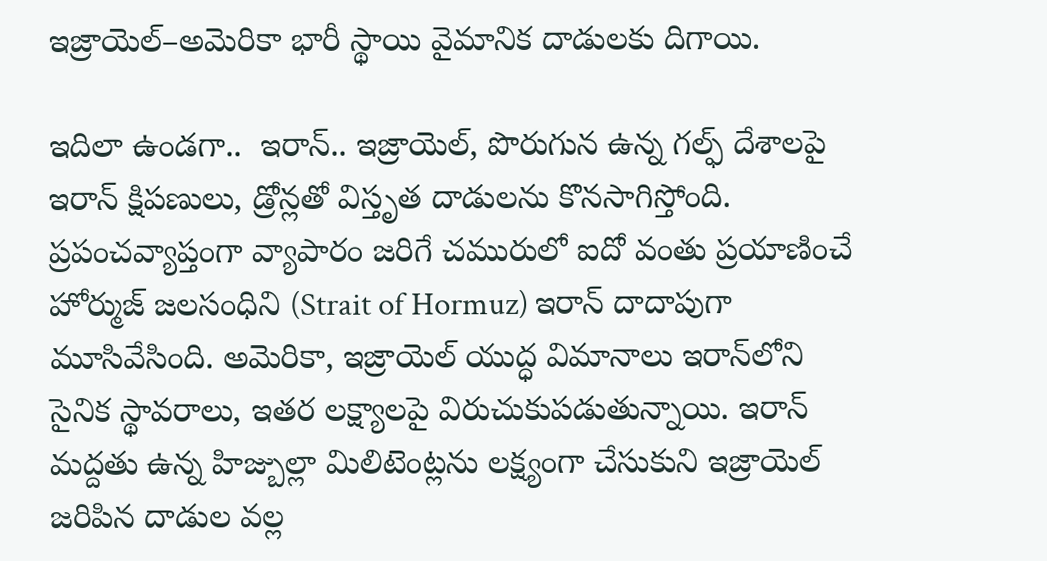ఇజ్రాయెల్‌–అమెరికా భారీ స్థాయి వైమానిక దాడులకు దిగాయి.

ఇదిలా ఉండగా..  ఇరాన్‌.. ఇజ్రాయెల్‌, పొరుగున ఉన్న గల్ఫ్ దేశాలపై ఇరాన్ క్షిపణులు, డ్రోన్లతో విస్తృత దాడులను కొనసాగిస్తోంది. ప్రపంచవ్యాప్తంగా వ్యాపారం జరిగే చమురులో ఐదో వంతు ప్రయాణించే హోర్ముజ్ జలసంధిని (Strait of Hormuz) ఇరాన్ దాదాపుగా మూసివేసింది. అమెరికా, ఇజ్రాయెల్ యుద్ధ విమానాలు ఇరాన్‌లోని సైనిక స్థావరాలు, ఇతర లక్ష్యాలపై విరుచుకుపడుతున్నాయి. ఇరాన్ మద్దతు ఉన్న హిజ్బుల్లా మిలిటెంట్లను లక్ష్యంగా చేసుకుని ఇజ్రాయెల్ జరిపిన దాడుల వల్ల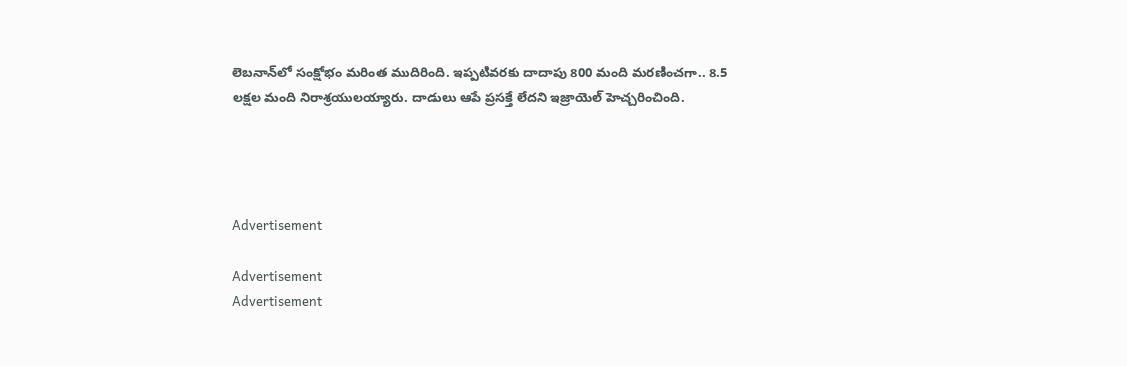లెబనాన్‌లో సంక్షోభం మరింత ముదిరింది. ఇప్పటివరకు దాదాపు 800 మంది మరణించగా.. 8.5 లక్షల మంది నిరాశ్రయులయ్యారు. దాడులు ఆపే ప్రసక్తే లేదని ఇజ్రాయెల్ హెచ్చరించింది.




Advertisement

Advertisement
Advertisement